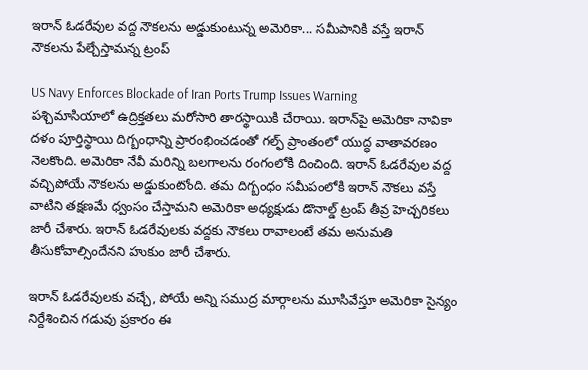ఇరాన్ ఓడరేవుల వద్ద నౌకలను అడ్డుకుంటున్న అమెరికా... సమీపానికి వస్తే ఇరాన్ నౌకలను పేల్చేస్తామన్న ట్రంప్

US Navy Enforces Blockade of Iran Ports Trump Issues Warning
పశ్చిమాసియాలో ఉద్రిక్తతలు మరోసారి తారస్థాయికి చేరాయి. ఇరాన్‌పై అమెరికా నావికా దళం పూర్తిస్థాయి దిగ్బంధాన్ని ప్రారంభించడంతో గల్ఫ్ ప్రాంతంలో యుద్ధ వాతావరణం నెలకొంది. అమెరికా నేవీ మరిన్ని బలగాలను రంగంలోకి దించింది. ఇరాన్ ఓడరేవుల వద్ద వచ్చిపోయే నౌకలను అడ్డుకుంటోంది. తమ దిగ్బంధం సమీపంలోకి ఇరాన్ నౌకలు వస్తే వాటిని తక్షణమే ధ్వంసం చేస్తామని అమెరికా అధ్యక్షుడు డొనాల్డ్ ట్రంప్ తీవ్ర హెచ్చరికలు జారీ చేశారు. ఇరాన్ ఓడరేవులకు వద్దకు నౌకలు రావాలంటే తమ అనుమతి తీసుకోవాల్సిందేనని హుకుం జారీ చేశారు.

ఇరాన్ ఓడరేవులకు వచ్చే, పోయే అన్ని సముద్ర మార్గాలను మూసివేస్తూ అమెరికా సైన్యం నిర్దేశించిన గడువు ప్రకారం ఈ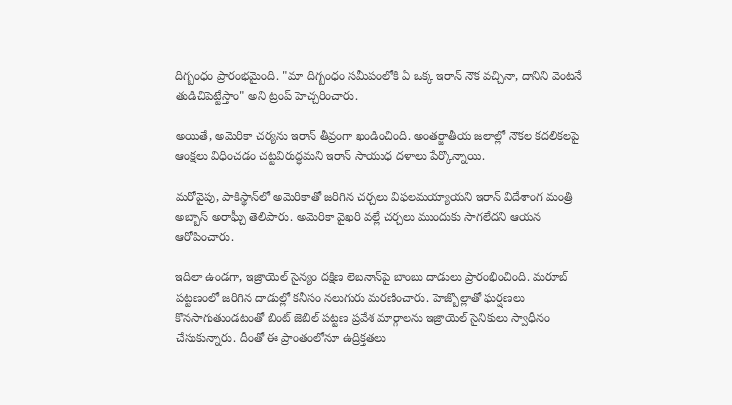దిగ్బంధం ప్రారంభమైంది. "మా దిగ్బంధం సమీపంలోకి ఏ ఒక్క ఇరాన్ నౌక వచ్చినా, దానిని వెంటనే తుడిచిపెట్టేస్తాం" అని ట్రంప్ హెచ్చరించారు.

అయితే, అమెరికా చర్యను ఇరాన్ తీవ్రంగా ఖండించింది. అంతర్జాతీయ జలాల్లో నౌకల కదలికలపై ఆంక్షలు విధించడం చట్టవిరుద్ధమని ఇరాన్ సాయుధ దళాలు పేర్కొన్నాయి.

మరోవైపు, పాకిస్థాన్‌లో అమెరికాతో జరిగిన చర్చలు విఫలమయ్యాయని ఇరాన్ విదేశాంగ మంత్రి అబ్బాస్ అరాఘ్చీ తెలిపారు. అమెరికా వైఖరి వల్లే చర్చలు ముందుకు సాగలేదని ఆయన ఆరోపించారు.

ఇదిలా ఉండగా, ఇజ్రాయెల్ సైన్యం దక్షిణ లెబనాన్‌పై బాంబు దాడులు ప్రారంభించింది. మరూబ్ పట్టణంలో జరిగిన దాడుల్లో కనీసం నలుగురు మరణించారు. హెజ్బొల్లాతో ఘర్షణలు కొనసాగుతుండటంతో బింట్ జెబిల్ పట్టణ ప్రవేశ మార్గాలను ఇజ్రాయెల్ సైనికులు స్వాధీనం చేసుకున్నారు. దీంతో ఈ ప్రాంతంలోనూ ఉద్రిక్తతలు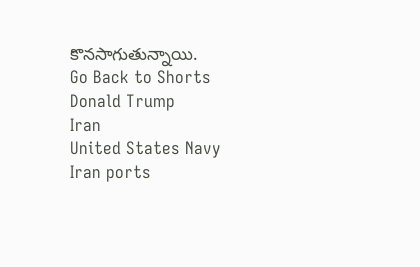కొనసాగుతున్నాయి.
Go Back to Shorts
Donald Trump
Iran
United States Navy
Iran ports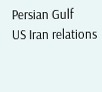Persian Gulf
US Iran relations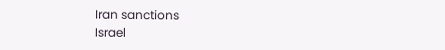Iran sanctions
Israel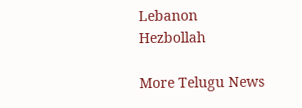Lebanon
Hezbollah

More Telugu News